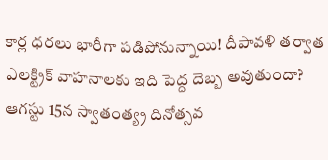కార్ల ధరలు భారీగా పడిపోనున్నాయి! దీపావళి తర్వాత ఎలక్ట్రిక్ వాహనాలకు ఇది పెద్ద దెబ్బ అవుతుందా?
ఆగస్టు 15న స్వాతంత్య్ర దినోత్సవ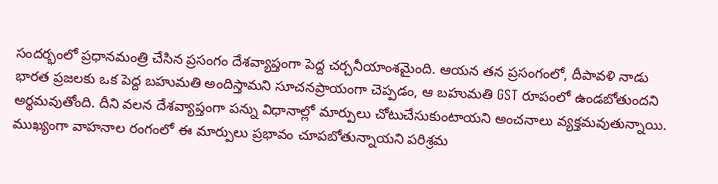సందర్భంలో ప్రధానమంత్రి చేసిన ప్రసంగం దేశవ్యాప్తంగా పెద్ద చర్చనీయాంశమైంది. ఆయన తన ప్రసంగంలో, దీపావళి నాడు భారత ప్రజలకు ఒక పెద్ద బహుమతి అందిస్తామని సూచనప్రాయంగా చెప్పడం, ఆ బహుమతి GST రూపంలో ఉండబోతుందని అర్థమవుతోంది. దీని వలన దేశవ్యాప్తంగా పన్ను విధానాల్లో మార్పులు చోటుచేసుకుంటాయని అంచనాలు వ్యక్తమవుతున్నాయి. ముఖ్యంగా వాహనాల రంగంలో ఈ మార్పులు ప్రభావం చూపబోతున్నాయని పరిశ్రమ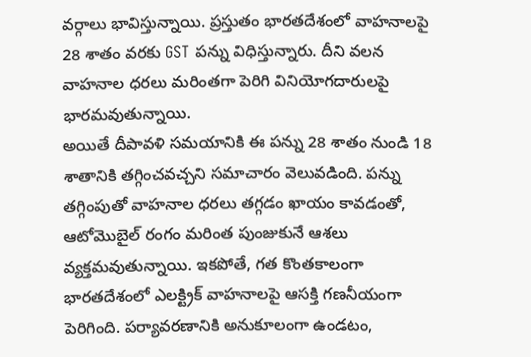వర్గాలు భావిస్తున్నాయి. ప్రస్తుతం భారతదేశంలో వాహనాలపై 28 శాతం వరకు GST పన్ను విధిస్తున్నారు. దీని వలన వాహనాల ధరలు మరింతగా పెరిగి వినియోగదారులపై భారమవుతున్నాయి.
అయితే దీపావళి సమయానికి ఈ పన్ను 28 శాతం నుండి 18 శాతానికి తగ్గించవచ్చని సమాచారం వెలువడింది. పన్ను తగ్గింపుతో వాహనాల ధరలు తగ్గడం ఖాయం కావడంతో, ఆటోమొబైల్ రంగం మరింత పుంజుకునే ఆశలు వ్యక్తమవుతున్నాయి. ఇకపోతే, గత కొంతకాలంగా భారతదేశంలో ఎలక్ట్రిక్ వాహనాలపై ఆసక్తి గణనీయంగా పెరిగింది. పర్యావరణానికి అనుకూలంగా ఉండటం,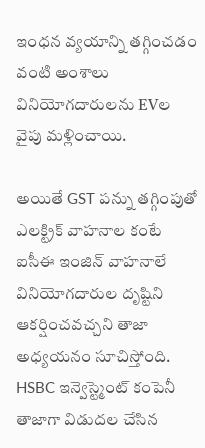ఇంధన వ్యయాన్ని తగ్గించడం వంటి అంశాలు వినియోగదారులను EVల వైపు మళ్లించాయి.

అయితే GST పన్ను తగ్గింపుతో ఎలక్ట్రిక్ వాహనాల కంటే ఐసీఈ ఇంజిన్ వాహనాలే వినియోగదారుల దృష్టిని ఆకర్షించవచ్చని తాజా అధ్యయనం సూచిస్తోంది. HSBC ఇన్వెస్ట్మెంట్ కంపెనీ తాజాగా విడుదల చేసిన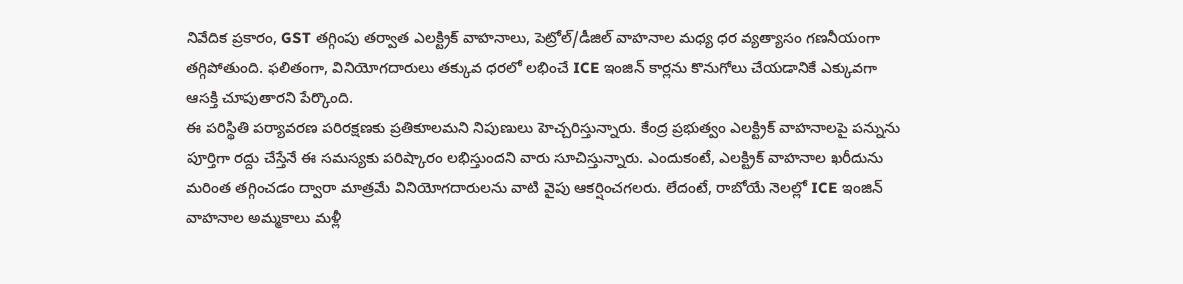నివేదిక ప్రకారం, GST తగ్గింపు తర్వాత ఎలక్ట్రిక్ వాహనాలు, పెట్రోల్/డీజిల్ వాహనాల మధ్య ధర వ్యత్యాసం గణనీయంగా తగ్గిపోతుంది. ఫలితంగా, వినియోగదారులు తక్కువ ధరలో లభించే ICE ఇంజిన్ కార్లను కొనుగోలు చేయడానికే ఎక్కువగా ఆసక్తి చూపుతారని పేర్కొంది.
ఈ పరిస్థితి పర్యావరణ పరిరక్షణకు ప్రతికూలమని నిపుణులు హెచ్చరిస్తున్నారు. కేంద్ర ప్రభుత్వం ఎలక్ట్రిక్ వాహనాలపై పన్నును పూర్తిగా రద్దు చేస్తేనే ఈ సమస్యకు పరిష్కారం లభిస్తుందని వారు సూచిస్తున్నారు. ఎందుకంటే, ఎలక్ట్రిక్ వాహనాల ఖరీదును మరింత తగ్గించడం ద్వారా మాత్రమే వినియోగదారులను వాటి వైపు ఆకర్షించగలరు. లేదంటే, రాబోయే నెలల్లో ICE ఇంజిన్ వాహనాల అమ్మకాలు మళ్లీ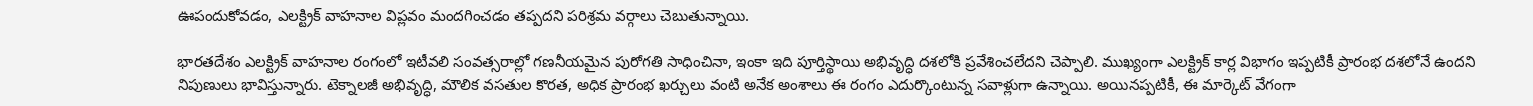ఊపందుకోవడం, ఎలక్ట్రిక్ వాహనాల విప్లవం మందగించడం తప్పదని పరిశ్రమ వర్గాలు చెబుతున్నాయి.

భారతదేశం ఎలక్ట్రిక్ వాహనాల రంగంలో ఇటీవలి సంవత్సరాల్లో గణనీయమైన పురోగతి సాధించినా, ఇంకా ఇది పూర్తిస్థాయి అభివృద్ధి దశలోకి ప్రవేశించలేదని చెప్పాలి. ముఖ్యంగా ఎలక్ట్రిక్ కార్ల విభాగం ఇప్పటికీ ప్రారంభ దశలోనే ఉందని నిపుణులు భావిస్తున్నారు. టెక్నాలజీ అభివృద్ధి, మౌలిక వసతుల కొరత, అధిక ప్రారంభ ఖర్చులు వంటి అనేక అంశాలు ఈ రంగం ఎదుర్కొంటున్న సవాళ్లుగా ఉన్నాయి. అయినప్పటికీ, ఈ మార్కెట్ వేగంగా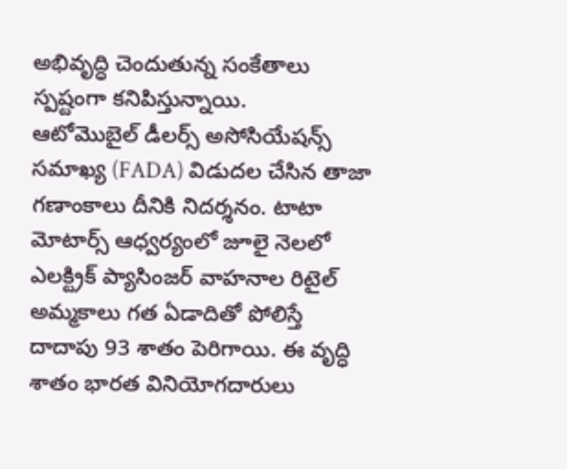అభివృద్ధి చెందుతున్న సంకేతాలు స్పష్టంగా కనిపిస్తున్నాయి.
ఆటోమొబైల్ డీలర్స్ అసోసియేషన్స్ సమాఖ్య (FADA) విడుదల చేసిన తాజా గణాంకాలు దీనికి నిదర్శనం. టాటా మోటార్స్ ఆధ్వర్యంలో జూలై నెలలో ఎలక్ట్రిక్ ప్యాసింజర్ వాహనాల రిటైల్ అమ్మకాలు గత ఏడాదితో పోలిస్తే దాదాపు 93 శాతం పెరిగాయి. ఈ వృద్ధి శాతం భారత వినియోగదారులు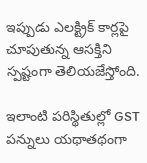ఇప్పుడు ఎలక్ట్రిక్ కార్లపై చూపుతున్న ఆసక్తిని స్పష్టంగా తెలియజేస్తోంది.

ఇలాంటి పరిస్థితుల్లో GST పన్నులు యథాతథంగా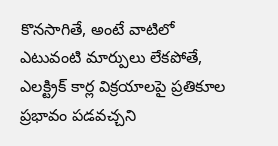కొనసాగితే, అంటే వాటిలో ఎటువంటి మార్పులు లేకపోతే, ఎలక్ట్రిక్ కార్ల విక్రయాలపై ప్రతికూల ప్రభావం పడవచ్చని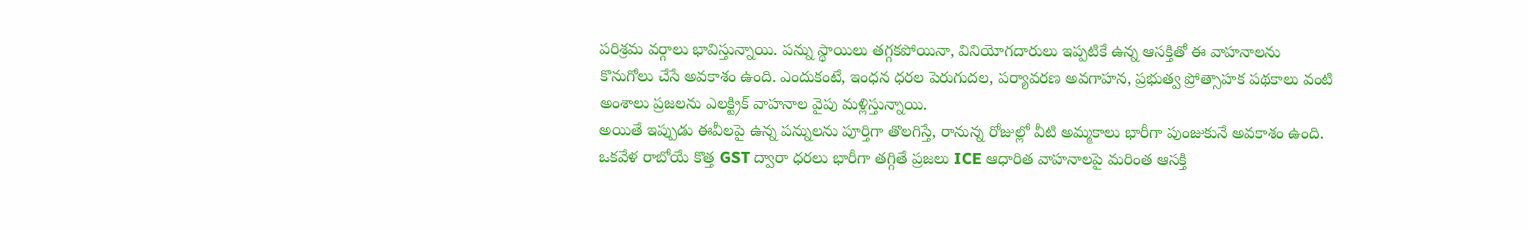పరిశ్రమ వర్గాలు భావిస్తున్నాయి. పన్ను స్థాయిలు తగ్గకపోయినా, వినియోగదారులు ఇప్పటికే ఉన్న ఆసక్తితో ఈ వాహనాలను కొనుగోలు చేసే అవకాశం ఉంది. ఎందుకంటే, ఇంధన ధరల పెరుగుదల, పర్యావరణ అవగాహన, ప్రభుత్వ ప్రోత్సాహక పథకాలు వంటి అంశాలు ప్రజలను ఎలక్ట్రిక్ వాహనాల వైపు మళ్లిస్తున్నాయి.
అయితే ఇప్పుడు ఈవీలపై ఉన్న పన్నులను పూర్తిగా తొలగిస్తే, రానున్న రోజుల్లో వీటి అమ్మకాలు భారీగా పుంజుకునే అవకాశం ఉంది. ఒకవేళ రాబోయే కొత్త GST ద్వారా ధరలు భారీగా తగ్గితే ప్రజలు ICE ఆధారిత వాహనాలపై మరింత ఆసక్తి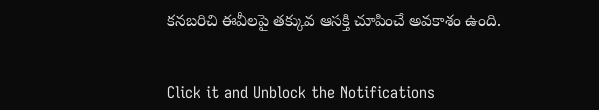కనబరిచి ఈవీలపై తక్కువ ఆసక్తి చూపించే అవకాశం ఉంది.


Click it and Unblock the Notifications